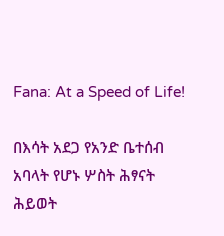Fana: At a Speed of Life!

በእሳት አደጋ የአንድ ቤተሰብ አባላት የሆኑ ሦስት ሕፃናት ሕይወት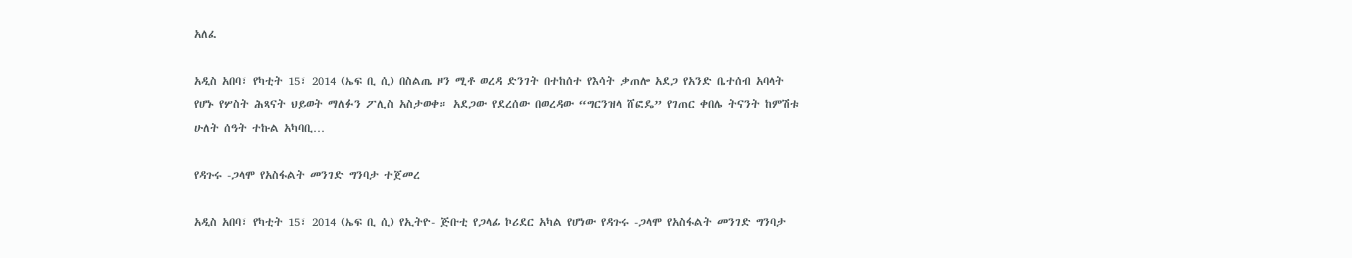አለፈ

አዲስ አበባ፣ የካቲት 15፣ 2014 (ኤፍ ቢ ሲ) በስልጤ ዞን ሚቶ ወረዳ ድንገት በተከሰተ የእሳት ቃጠሎ አደጋ የአንድ ቤተሰብ አባላት የሆኑ የሦስት ሕጻናት ህይወት ማለፉን ፖሊስ አስታወቀ። አደጋው የደረሰው በወረዳው “ግርንዝላ ሸፎዴ” የገጠር ቀበሌ ትናንት ከምሽቱ ሁለት ሰዓት ተኩል አካባቢ…

የዳጉሩ -ጋላሞ የአስፋልት መንገድ ግንባታ ተጀመረ

አዲስ አበባ፣ የካቲት 15፣ 2014 (ኤፍ ቢ ሲ) የኢትዮ- ጅቡቲ የጋላፊ ኮሪደር አካል የሆነው የዳጉሩ -ጋላሞ የአስፋልት መንገድ ግንባታ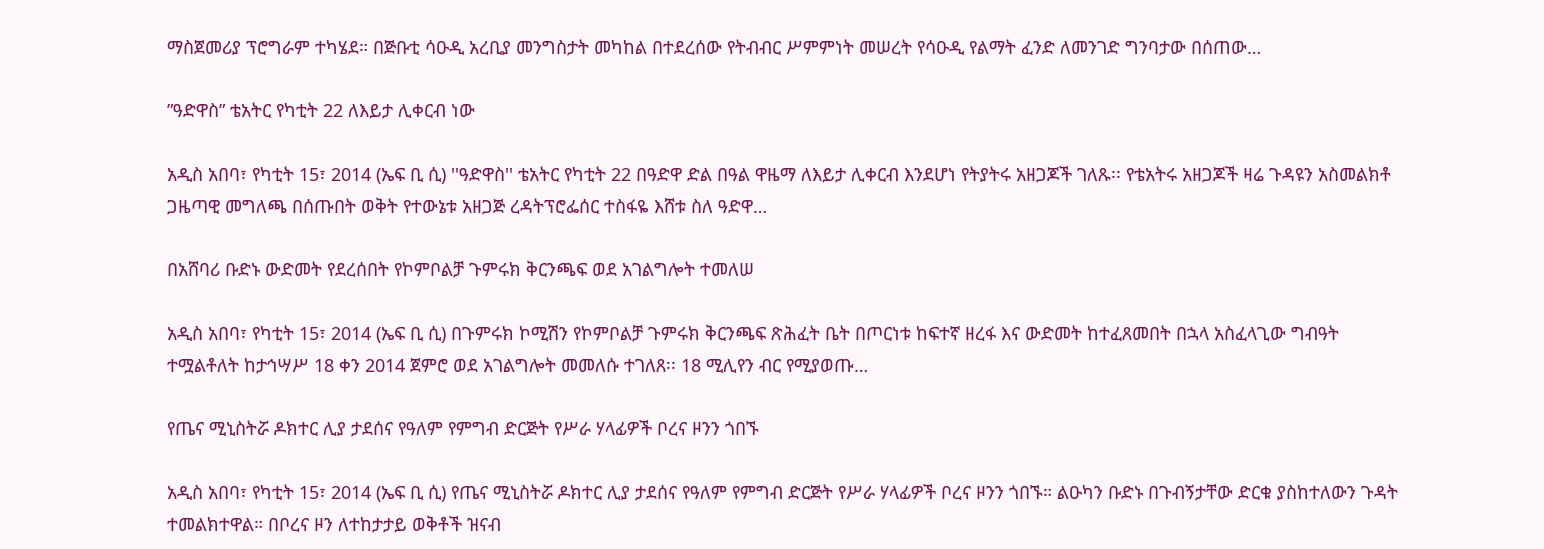ማስጀመሪያ ፕሮግራም ተካሄደ። በጅቡቲ ሳዑዲ አረቢያ መንግስታት መካከል በተደረሰው የትብብር ሥምምነት መሠረት የሳዑዲ የልማት ፈንድ ለመንገድ ግንባታው በሰጠው…

”ዓድዋስ” ቴአትር የካቲት 22 ለእይታ ሊቀርብ ነው

አዲስ አበባ፣ የካቲት 15፣ 2014 (ኤፍ ቢ ሲ) ''ዓድዋስ'' ቴአትር የካቲት 22 በዓድዋ ድል በዓል ዋዜማ ለእይታ ሊቀርብ እንደሆነ የትያትሩ አዘጋጆች ገለጹ፡፡ የቴአትሩ አዘጋጆች ዛሬ ጉዳዩን አስመልክቶ ጋዜጣዊ መግለጫ በሰጡበት ወቅት የተውኔቱ አዘጋጅ ረዳትፕሮፌሰር ተስፋዬ እሸቱ ስለ ዓድዋ…

በአሸባሪ ቡድኑ ውድመት የደረሰበት የኮምቦልቻ ጉምሩክ ቅርንጫፍ ወደ አገልግሎት ተመለሠ

አዲስ አበባ፣ የካቲት 15፣ 2014 (ኤፍ ቢ ሲ) በጉምሩክ ኮሚሽን የኮምቦልቻ ጉምሩክ ቅርንጫፍ ጽሕፈት ቤት በጦርነቱ ከፍተኛ ዘረፋ እና ውድመት ከተፈጸመበት በኋላ አስፈላጊው ግብዓት ተሟልቶለት ከታኅሣሥ 18 ቀን 2014 ጀምሮ ወደ አገልግሎት መመለሱ ተገለጸ፡፡ 18 ሚሊየን ብር የሚያወጡ…

የጤና ሚኒስትሯ ዶክተር ሊያ ታደሰና የዓለም የምግብ ድርጅት የሥራ ሃላፊዎች ቦረና ዞንን ጎበኙ

አዲስ አበባ፣ የካቲት 15፣ 2014 (ኤፍ ቢ ሲ) የጤና ሚኒስትሯ ዶክተር ሊያ ታደሰና የዓለም የምግብ ድርጅት የሥራ ሃላፊዎች ቦረና ዞንን ጎበኙ። ልዑካን ቡድኑ በጉብኝታቸው ድርቁ ያስከተለውን ጉዳት ተመልክተዋል። በቦረና ዞን ለተከታታይ ወቅቶች ዝናብ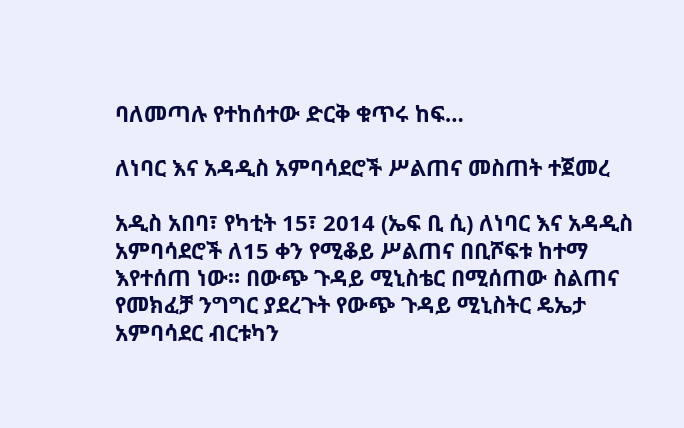ባለመጣሉ የተከሰተው ድርቅ ቁጥሩ ከፍ…

ለነባር እና አዳዲስ አምባሳደሮች ሥልጠና መስጠት ተጀመረ

አዲስ አበባ፣ የካቲት 15፣ 2014 (ኤፍ ቢ ሲ) ለነባር እና አዳዲስ አምባሳደሮች ለ15 ቀን የሚቆይ ሥልጠና በቢሾፍቱ ከተማ እየተሰጠ ነው። በውጭ ጉዳይ ሚኒስቴር በሚሰጠው ስልጠና የመክፈቻ ንግግር ያደረጉት የውጭ ጉዳይ ሚኒስትር ዴኤታ አምባሳደር ብርቱካን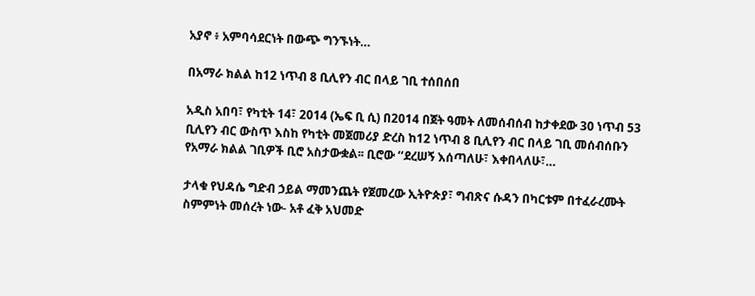አያኖ ፥ አምባሳደርነት በውጭ ግንኙነት…

በአማራ ክልል ከ12 ነጥብ 8 ቢሊየን ብር በላይ ገቢ ተሰበሰበ

አዲስ አበባ፣ የካቲት 14፣ 2014 (ኤፍ ቢ ሲ) በ2014 በጀት ዓመት ለመሰብሰብ ከታቀደው 30 ነጥብ 53 ቢሊየን ብር ውስጥ እስከ የካቲት መጀመሪያ ድረስ ከ12 ነጥብ 8 ቢሊየን ብር በላይ ገቢ መሰብሰቡን የአማራ ክልል ገቢዎች ቢሮ አስታውቋል፡፡ ቢሮው ‘‘ደረሠኝ እሰጣለሁ፣ እቀበላለሁ፣…

ታላቁ የህዳሴ ግድብ ኃይል ማመንጨት የጀመረው ኢትዮጵያ፣ ግብጽና ሱዳን በካርቱም በተፈራረሙት ስምምነት መሰረት ነው- አቶ ፈቅ አህመድ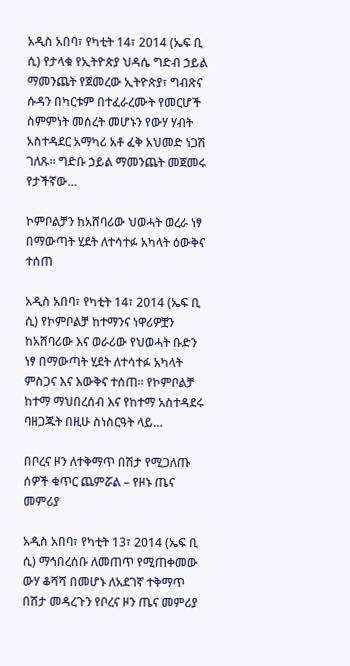አዲስ አበባ፣ የካቲት 14፣ 2014 (ኤፍ ቢ ሲ) የታላቁ የኢትዮጵያ ህዳሴ ግድብ ኃይል ማመንጨት የጀመረው ኢትዮጵያ፣ ግብጽና ሱዳን በካርቱም በተፈራረሙት የመርሆች ስምምነት መሰረት መሆኑን የውሃ ሃብት አስተዳደር አማካሪ አቶ ፈቅ አህመድ ነጋሽ ገለጹ፡፡ ግድቡ ኃይል ማመንጨት መጀመሩ የታችኛው…

ኮምቦልቻን ከአሸባሪው ህወሓት ወረራ ነፃ በማውጣት ሂደት ለተሳተፉ አካላት ዕውቅና ተሰጠ

አዲስ አበባ፣ የካቲት 14፣ 2014 (ኤፍ ቢ ሲ) የኮምቦልቻ ከተማንና ነዋሪዎቿን ከአሸባሪው እና ወራሪው የህወሓት ቡድን ነፃ በማውጣት ሂደት ለተሳተፉ አካላት ምስጋና እና እውቅና ተሰጠ። የኮምቦልቻ ከተማ ማህበረሰብ እና የከተማ አስተዳደሩ ባዘጋጁት በዚሁ ስነስርዓት ላይ…

በቦረና ዞን ለተቅማጥ በሽታ የሚጋለጡ ሰዎች ቁጥር ጨምሯል – የዞኑ ጤና መምሪያ

አዲስ አበባ፣ የካቲት 13፣ 2014 (ኤፍ ቢ ሲ) ማኅበረሰቡ ለመጠጥ የሚጠቀመው ውሃ ቆሻሻ በመሆኑ ለአደገኛ ተቅማጥ በሽታ መዳረጉን የቦረና ዞን ጤና መምሪያ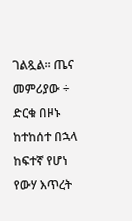ገልጿል፡፡ ጤና መምሪያው ÷ ድርቁ በዞኑ ከተከሰተ በኋላ ከፍተኛ የሆነ የውሃ እጥረት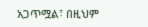አጋጥሟል፣ በዚህም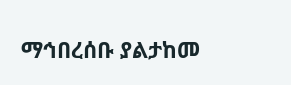ማኅበረሰቡ ያልታከመ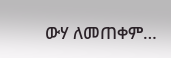ውሃ ለመጠቀም…